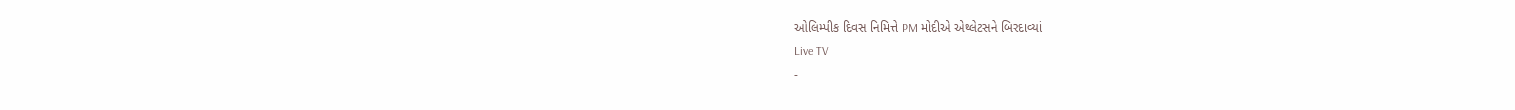ઓલિમ્પીક દિવસ નિમિત્તે PM મોદીએ એથ્લેટસને બિરદાવ્યાં
Live TV
-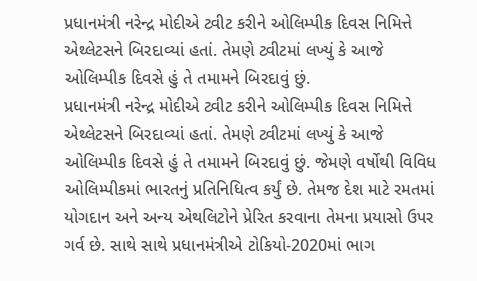પ્રધાનમંત્રી નરેન્દ્ર મોદીએ ટ્વીટ કરીને ઓલિમ્પીક દિવસ નિમિત્તે એથ્લેટસને બિરદાવ્યાં હતાં. તેમણે ટ્વીટમાં લખ્યું કે આજે ઓલિમ્પીક દિવસે હું તે તમામને બિરદાવું છું.
પ્રધાનમંત્રી નરેન્દ્ર મોદીએ ટ્વીટ કરીને ઓલિમ્પીક દિવસ નિમિત્તે એથ્લેટસને બિરદાવ્યાં હતાં. તેમણે ટ્વીટમાં લખ્યું કે આજે ઓલિમ્પીક દિવસે હું તે તમામને બિરદાવું છું. જેમણે વર્ષોથી વિવિધ ઓલિમ્પીકમાં ભારતનું પ્રતિનિધિત્વ કર્યું છે. તેમજ દેશ માટે રમતમાં યોગદાન અને અન્ય એથલિટોને પ્રેરિત કરવાના તેમના પ્રયાસો ઉપર ગર્વ છે. સાથે સાથે પ્રધાનમંત્રીએ ટોકિયો-2020માં ભાગ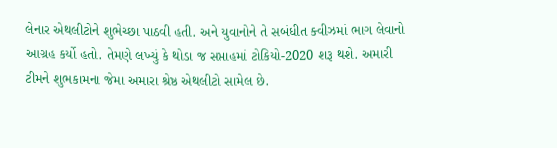લેનાર એથલીટોને શુભેચ્છા પાઠવી હતી. અને યુવાનોને તે સબંધીત ક્વીઝમાં ભાગ લેવાનો આગ્રહ કર્યો હતો. તેમણે લખ્યું કે થોડા જ સપ્તાહમાં ટોકિયો-2020 શરૂ થશે. અમારી ટીમને શુભકામના જેમા અમારા શ્રેષ્ઠ એથલીટો સામેલ છે.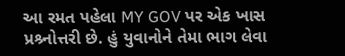આ રમત પહેલા MY GOV પર એક ખાસ પ્રશ્ર્નોત્તરી છે. હું યુવાનોને તેમા ભાગ લેવા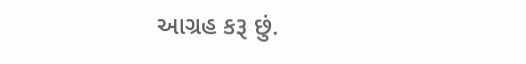આગ્રહ કરૂ છું.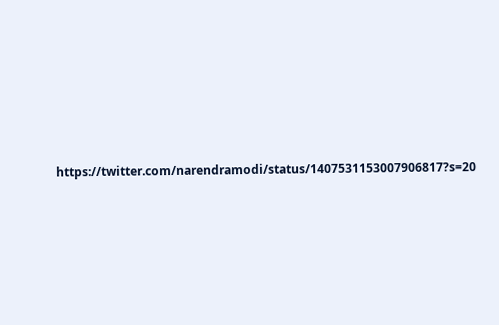https://twitter.com/narendramodi/status/1407531153007906817?s=20